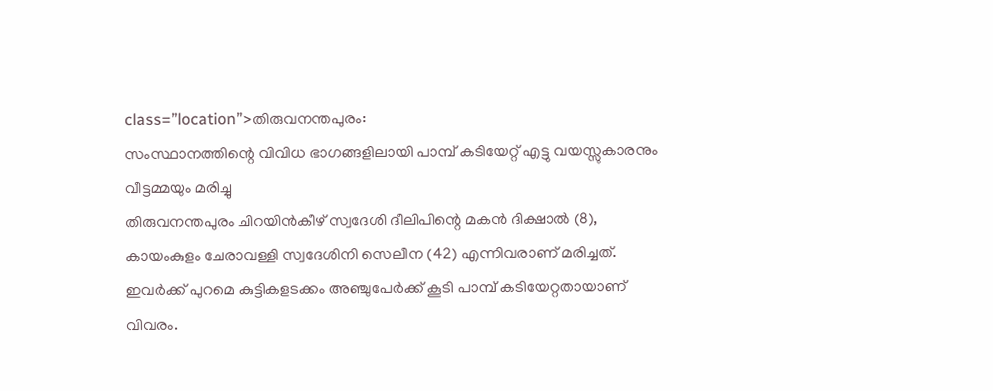class=”location”>തിരുവനന്തപുരം:
സംസ്ഥാനത്തിന്റെ വിവിധ ഭാഗങ്ങളിലായി പാമ്പ് കടിയേറ്റ് എട്ടു വയസ്സുകാരനും വീട്ടമ്മയും മരിച്ചു
തിരുവനന്തപുരം ചിറയിൻകീഴ് സ്വദേശി ദീലിപിന്റെ മകൻ ദിക്ഷാൽ (8), കായംകുളം ചേരാവള്ളി സ്വദേശിനി സെലീന (42) എന്നിവരാണ് മരിച്ചത്. ഇവർക്ക് പുറമെ കുട്ടികളടക്കം അഞ്ചുപേർക്ക് കൂടി പാമ്പ് കടിയേറ്റതായാണ് വിവരം.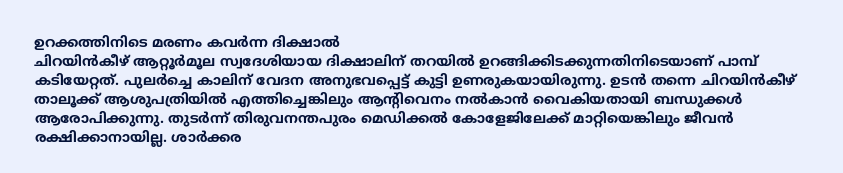ഉറക്കത്തിനിടെ മരണം കവർന്ന ദിക്ഷാൽ
ചിറയിൻകീഴ് ആറ്റൂർമൂല സ്വദേശിയായ ദിക്ഷാലിന് തറയിൽ ഉറങ്ങിക്കിടക്കുന്നതിനിടെയാണ് പാമ്പ് കടിയേറ്റത്. പുലർച്ചെ കാലിന് വേദന അനുഭവപ്പെട്ട് കുട്ടി ഉണരുകയായിരുന്നു. ഉടൻ തന്നെ ചിറയിൻകീഴ് താലൂക്ക് ആശുപത്രിയിൽ എത്തിച്ചെങ്കിലും ആന്റിവെനം നൽകാൻ വൈകിയതായി ബന്ധുക്കൾ ആരോപിക്കുന്നു. തുടർന്ന് തിരുവനന്തപുരം മെഡിക്കൽ കോളേജിലേക്ക് മാറ്റിയെങ്കിലും ജീവൻ രക്ഷിക്കാനായില്ല. ശാർക്കര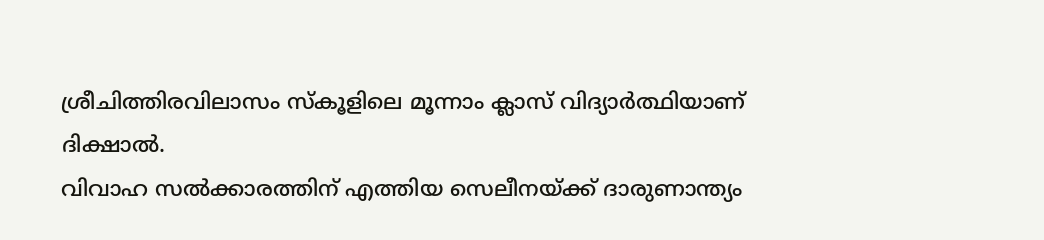ശ്രീചിത്തിരവിലാസം സ്കൂളിലെ മൂന്നാം ക്ലാസ് വിദ്യാർത്ഥിയാണ് ദിക്ഷാൽ.
വിവാഹ സൽക്കാരത്തിന് എത്തിയ സെലീനയ്ക്ക് ദാരുണാന്ത്യം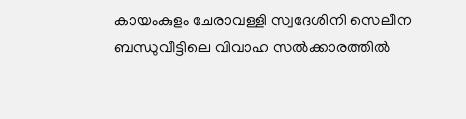കായംകുളം ചേരാവള്ളി സ്വദേശിനി സെലീന ബന്ധുവീട്ടിലെ വിവാഹ സൽക്കാരത്തിൽ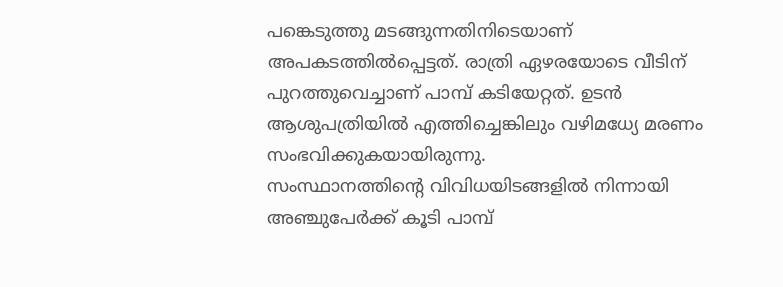പങ്കെടുത്തു മടങ്ങുന്നതിനിടെയാണ് അപകടത്തിൽപ്പെട്ടത്. രാത്രി ഏഴരയോടെ വീടിന് പുറത്തുവെച്ചാണ് പാമ്പ് കടിയേറ്റത്. ഉടൻ ആശുപത്രിയിൽ എത്തിച്ചെങ്കിലും വഴിമധ്യേ മരണം സംഭവിക്കുകയായിരുന്നു.
സംസ്ഥാനത്തിന്റെ വിവിധയിടങ്ങളിൽ നിന്നായി അഞ്ചുപേർക്ക് കൂടി പാമ്പ്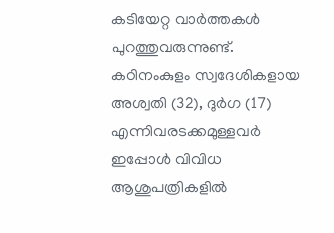കടിയേറ്റ വാർത്തകൾ പുറത്തുവരുന്നുണ്ട്. കഠിനംകുളം സ്വദേശികളായ അശ്വതി (32), ദുർഗ (17) എന്നിവരടക്കമുള്ളവർ ഇപ്പോൾ വിവിധ ആശുപത്രികളിൽ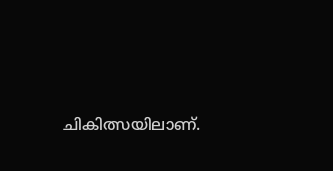ചികിത്സയിലാണ്.